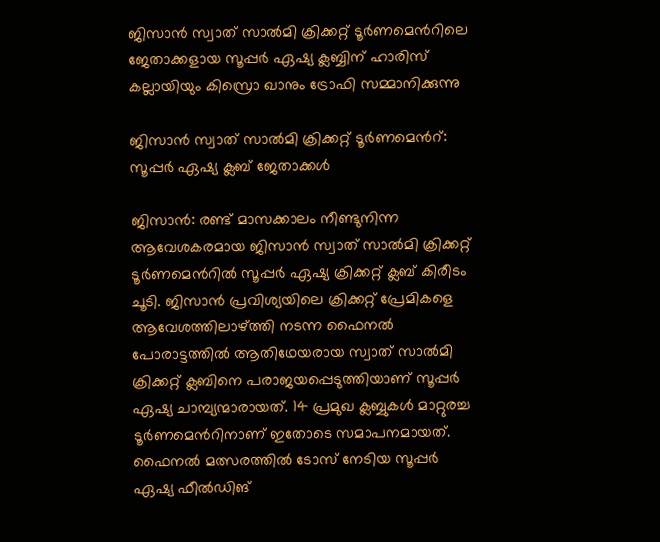ജിസാൻ സ്വാത് സാൽമി ക്രിക്കറ്റ് ടൂർണമെൻറിലെ ജേതാക്കളായ സൂപ്പർ ഏഷ്യ ക്ലബ്ബിന് ഹാരിസ്‌ കല്ലായിയും കിസ്രൊ ഖാനും ട്രോഫി സമ്മാനിക്കുന്നു

ജിസാൻ സ്വാത് സാൽമി ക്രിക്കറ്റ് ടൂർണമെൻറ്: സൂപ്പർ ഏഷ്യ ക്ലബ് ജേതാക്കൾ

ജിസാൻ: രണ്ട് മാസക്കാലം നീണ്ടുനിന്ന ആവേശകരമായ ജിസാൻ സ്വാത് സാൽമി ക്രിക്കറ്റ് ടൂർണമെൻറിൽ സൂപ്പർ ഏഷ്യ ക്രിക്കറ്റ് ക്ലബ് കിരീടം ചൂടി. ജിസാൻ പ്രവിശ്യയിലെ ക്രിക്കറ്റ് പ്രേമികളെ ആവേശത്തിലാഴ്ത്തി നടന്ന ഫൈനൽ പോരാട്ടത്തിൽ ആതിഥേയരായ സ്വാത് സാൽമി ക്രിക്കറ്റ് ക്ലബിനെ പരാജയപ്പെടുത്തിയാണ് സൂപ്പർ ഏഷ്യ ചാമ്പ്യന്മാരായത്. 14 പ്രമുഖ ക്ലബ്ബുകൾ മാറ്റുരച്ച ടൂർണമെൻറിനാണ് ഇതോടെ സമാപനമായത്. ഫൈനൽ മത്സരത്തിൽ ടോസ് നേടിയ സൂപ്പർ ഏഷ്യ ഫീൽഡിങ്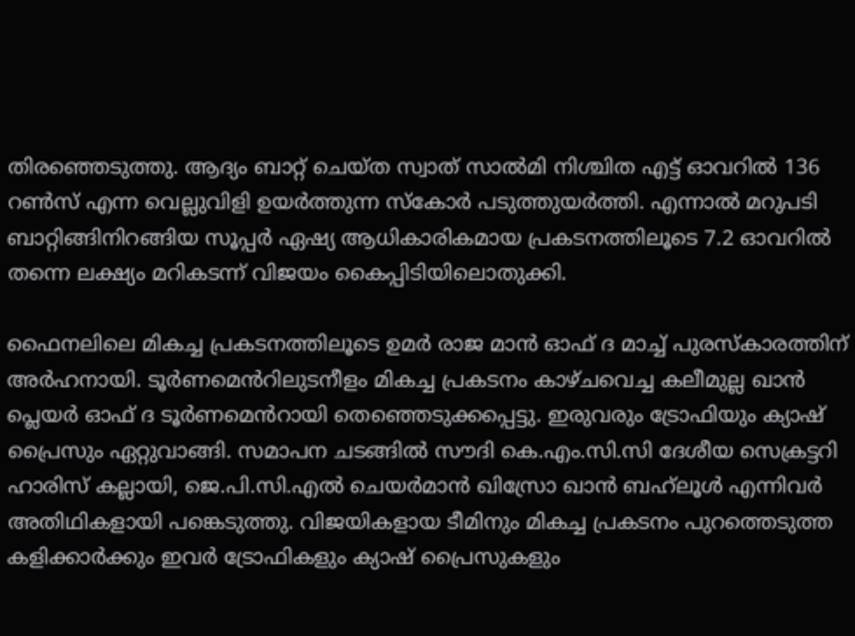തിരഞ്ഞെടുത്തു. ആദ്യം ബാറ്റ് ചെയ്ത സ്വാത് സാൽമി നിശ്ചിത എട്ട് ഓവറിൽ 136 റൺസ് എന്ന വെല്ലുവിളി ഉയർത്തുന്ന സ്കോർ പടുത്തുയർത്തി. എന്നാൽ മറുപടി ബാറ്റിങ്ങിനിറങ്ങിയ സൂപ്പർ ഏഷ്യ ആധികാരികമായ പ്രകടനത്തിലൂടെ 7.2 ഓവറിൽ തന്നെ ലക്ഷ്യം മറികടന്ന് വിജയം കൈപ്പിടിയിലൊതുക്കി.

ഫൈനലിലെ മികച്ച പ്രകടനത്തിലൂടെ ഉമർ രാജ മാൻ ഓഫ് ദ മാച്ച് പുരസ്കാരത്തിന് അർഹനായി. ടൂർണമെൻറിലുടനീളം മികച്ച പ്രകടനം കാഴ്ചവെച്ച കലീമുല്ല ഖാൻ പ്ലെയർ ഓഫ് ദ ടൂർണമെൻറായി തെഞ്ഞെടുക്കപ്പെട്ടു. ഇരുവരും ട്രോഫിയും ക്യാഷ് പ്രൈസും ഏറ്റുവാങ്ങി. സമാപന ചടങ്ങിൽ സൗദി കെ.എം.സി.സി ദേശീയ സെക്രട്ടറി ഹാരിസ് കല്ലായി, ജെ.പി.സി.എൽ ചെയർമാൻ ഖിസ്രോ ഖാൻ ബഹ്‌ലൂൾ എന്നിവർ അതിഥികളായി പങ്കെടുത്തു. വിജയികളായ ടീമിനും മികച്ച പ്രകടനം പുറത്തെടുത്ത കളിക്കാർക്കും ഇവർ ട്രോഫികളും ക്യാഷ് പ്രൈസുകളും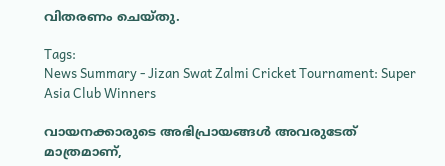വിതരണം ചെയ്തു.

Tags:
News Summary - Jizan Swat Zalmi Cricket Tournament: Super Asia Club Winners

വായനക്കാരുടെ അഭിപ്രായങ്ങള്‍ അവരുടേത് മാത്രമാണ്,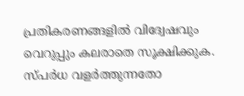പ്രതികരണങ്ങളിൽ വിദ്വേഷവും വെറുപ്പും കലരാതെ സൂക്ഷിക്കുക. സ്പർധ വളർത്തുന്നതോ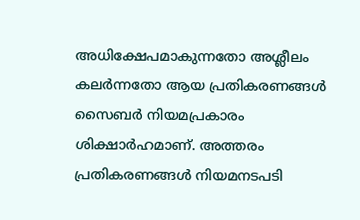അധിക്ഷേപമാകുന്നതോ അശ്ലീലം കലർന്നതോ ആയ പ്രതികരണങ്ങൾ സൈബർ നിയമപ്രകാരം ശിക്ഷാർഹമാണ്. അത്തരം പ്രതികരണങ്ങൾ നിയമനടപടി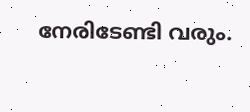നേരിടേണ്ടി വരും.